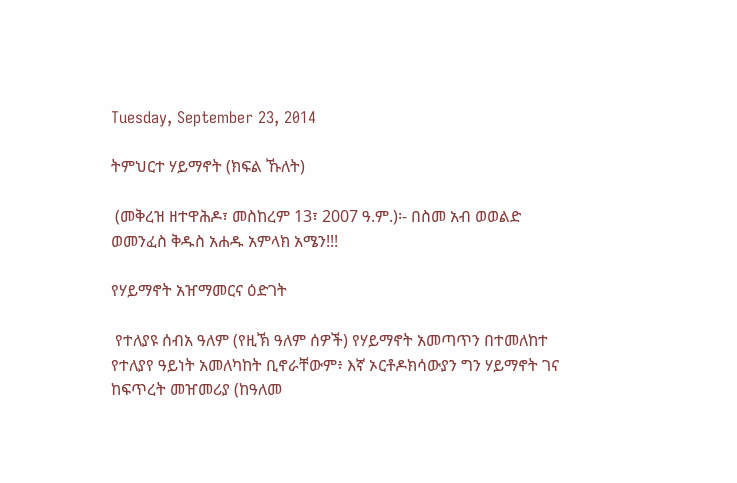Tuesday, September 23, 2014

ትምህርተ ሃይማኖት (ክፍል ኹለት)

 (መቅረዝ ዘተዋሕዶ፣ መስከረም 13፣ 2007 ዓ.ም.)፡- በስመ አብ ወወልድ ወመንፈስ ቅዱስ አሐዱ አምላክ አሜን!!!

የሃይማኖት አዠማመርና ዕድገት

 የተለያዩ ሰብአ ዓለም (የዚኽ ዓለም ሰዎች) የሃይማኖት አመጣጥን በተመለከተ የተለያየ ዓይነት አመለካከት ቢኖራቸውም፥ እኛ ኦርቶዶክሳውያን ግን ሃይማኖት ገና ከፍጥረት መዠመሪያ (ከዓለመ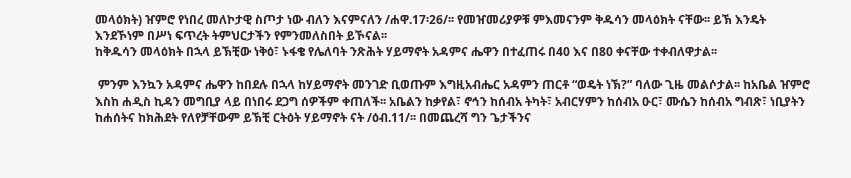መላዕክት) ዠምሮ የነበረ መለኮታዊ ስጦታ ነው ብለን እናምናለን /ሐዋ.17፡26/፡፡ የመዠመሪያዎቹ ምእመናንም ቅዱሳን መላዕክት ናቸው፡፡ ይኽ እንዴት እንደኾነም በሥነ ፍጥረት ትምህርታችን የምንመለስበት ይኾናል፡፡
ከቅዱሳን መላዕክት በኋላ ይኽቺው ነቅዕ፣ ኑፋቄ የሌለባት ንጽሕት ሃይማኖት አዳምና ሔዋን በተፈጠሩ በ40 እና በ80 ቀናቸው ተቀብለዋታል፡፡

 ምንም እንኳን አዳምና ሔዋን ከበደሉ በኋላ ከሃይማኖት መንገድ ቢወጡም እግዚአብሔር አዳምን ጠርቶ “ወዴት ነኽ?” ባለው ጊዜ መልሶታል፡፡ ከአቤል ዠምሮ እስከ ሐዲስ ኪዳን መግቢያ ላይ በነበሩ ደጋግ ሰዎችም ቀጠለች፡፡ አቤልን ከቃየል፣ ኖኅን ከሰብአ ትካት፣ አብርሃምን ከሰብአ ዑር፣ ሙሴን ከሰብአ ግብጽ፣ ነቢያትን ከሐሰትና ከክሕደት የለየቻቸውም ይኽቺ ርትዕት ሃይማኖት ናት /ዕብ.11/፡፡ በመጨረሻ ግን ጌታችንና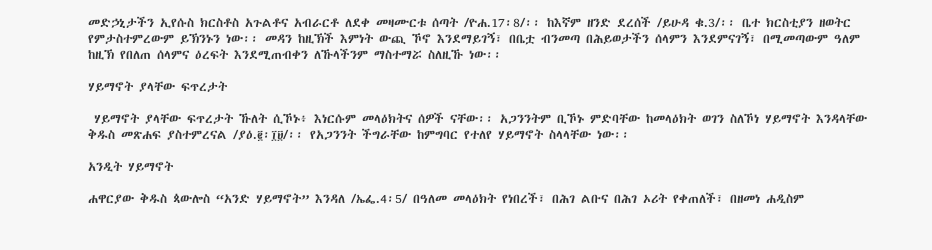መድኃኒታችን ኢየሱስ ክርስቶስ አጉልቶና አብራርቶ ለደቀ መዛሙርቱ ሰጣት /ዮሐ.17፡8/፡፡ ከእኛም ዘንድ ደረሰች /ይሁዳ ቁ.3/፡፡ ቤተ ክርስቲያን ዘወትር የምታስተምረውም ይኽንኑን ነው፡፡ መዳን ከዚኽች እምነት ውጪ ኾኖ እንደማይገኝ፣ በቤቷ ብንመጣ በሕይወታችን ሰላምን እንደምናገኝ፣ በሚመጣውም ዓለም ከዚኽ የበለጠ ሰላምና ዕረፍት እንደሚጠብቀን ለኹላችንም ማስተማሯ ስለዚኹ ነው፡፡

ሃይማኖት ያላቸው ፍጥረታት

 ሃይማኖት ያላቸው ፍጥረታት ኹለት ሲኾኑ፥ እነርሱም መላዕክትና ሰዎች ናቸው፡፡ አጋንንትም ቢኾኑ ምድባቸው ከመላዕክት ወገን ስለኾነ ሃይማኖት እንዳላቸው ቅዱስ መጽሐፍ ያስተምረናል /ያዕ.፪፡፲፱/፡፡ የአጋንንት ችግራቸው ከምግባር የተለየ ሃይማኖት ስላላቸው ነው፡፡

አንዲት ሃይማኖት

ሐዋርያው ቅዱስ ጳውሎስ “አንድ ሃይማኖት” እንዳለ /ኤፌ.4፡5/ በዓለመ መላዕክት የነበረች፣ በሕገ ልቡና በሕገ ኦሪት የቀጠለች፣ በዘመነ ሐዲስም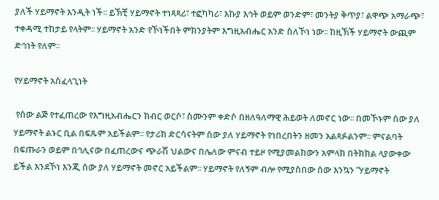ያለች ሃይማኖት አንዲት ነች፡፡ ይኽቺ ሃይማኖት ተነጻጻሪ፣ ተፎካካሪ፣ እኩያ እኅት ወይም ወንድም፣ መንትያ ቅጥያ፣ ልዋጭ አማራጭ፣ ተቀዳሚ ተከታይ የላትም፡፡ ሃይማኖት አንድ የኾነችበት ምክንያትም እግዚአብሔር አንድ ስለኾነ ነው፡፡ ከዚኽች ሃይማኖት ውጪም ድኅነት የለም፡፡

የሃይማኖት አስፈላጊነት

 የሰው ልጅ የተፈጠረው የእግዚአብሔርን ክብር ወርሶ፣ ስሙንም ቀድሶ በዘለዓለማዊ ሕይወት ለመኖር ነው፡፡ በመኾኑም ሰው ያለ ሃይማኖት ልኑር ቢል በፍጹም አይችልም፡፡ የታሪክ ድርሳናትም ሰው ያለ ሃይማኖት የነበረበትን ዘመን አልጻፉልንም፡፡ ምናልባት በፍጡራን ወይም በኅሊናው በፈጠረውና ጭራሽ ህልውና በሌለው ምናብ ተይዞ የሚያመልከውን አምላክ በትክክል ላያውቀው ይችል እንደኾነ እንጂ ሰው ያለ ሃይማኖት መኖር አይችልም፡፡ ሃይማኖት የለኝም ብሎ የሚያስበው ሰው እንኳን “ሃይማኖት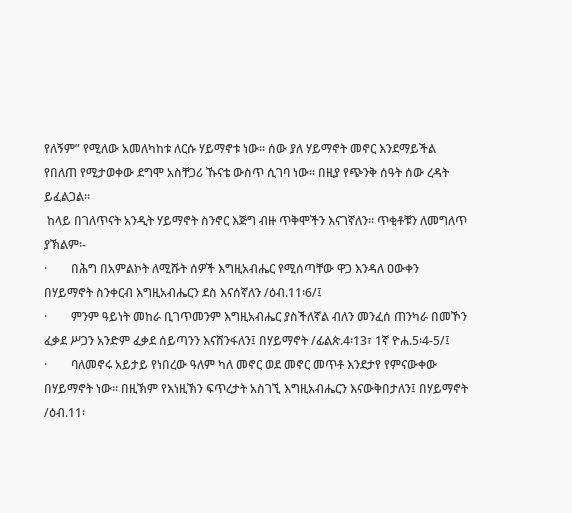የለኝም” የሚለው አመለካከቱ ለርሱ ሃይማኖቱ ነው፡፡ ሰው ያለ ሃይማኖት መኖር እንደማይችል የበለጠ የሚታወቀው ደግሞ አስቸጋሪ ኹናቴ ውስጥ ሲገባ ነው፡፡ በዚያ የጭንቅ ሰዓት ሰው ረዳት ይፈልጋል፡፡
 ከላይ በገለጥናት አንዲት ሃይማኖት ስንኖር እጅግ ብዙ ጥቅሞችን እናገኛለን፡፡ ጥቂቶቹን ለመግለጥ ያኽልም፡-
·        በሕግ በአምልኮት ለሚሹት ሰዎች እግዚአብሔር የሚሰጣቸው ዋጋ እንዳለ ዐውቀን በሃይማኖት ስንቀርብ እግዚአብሔርን ደስ እናሰኛለን /ዕብ.11፡6/፤
·        ምንም ዓይነት መከራ ቢገጥመንም እግዚአብሔር ያስችለኛል ብለን መንፈሰ ጠንካራ በመኾን ፈቃደ ሥጋን አንድም ፈቃደ ሰይጣንን እናሸንፋለን፤ በሃይማኖት /ፊልጵ.4፡13፣ 1ኛ ዮሐ.5፡4-5/፤
·        ባለመኖሩ አይታይ የነበረው ዓለም ካለ መኖር ወደ መኖር መጥቶ እንደታየ የምናውቀው በሃይማኖት ነው፡፡ በዚኽም የእነዚኽን ፍጥረታት አስገኚ እግዚአብሔርን እናውቅበታለን፤ በሃይማኖት /ዕብ.11፡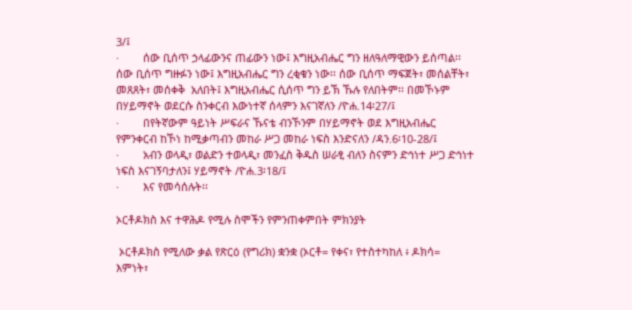3/፤
·        ሰው ቢሰጥ ኃላፊውንና ጠፊውን ነው፤ እግዚአብሔር ግን ዘለዓለማዊውን ይሰጣል፡፡ ሰው ቢሰጥ ግዙፉን ነው፤ እግዚአብሔር ግን ረቂቁን ነው፡፡ ሰው ቢሰጥ ማፍጀት፣ መሰልቸት፣ መጸጸት፣ መሰቀቅ  አለበት፤ እግዚአብሔር ሲሰጥ ግን ይኽ ኹሉ የለበትም፡፡ በመኾኑም በሃይማኖት ወደርሱ ስንቀርብ እውነተኛ ሰላምን እናገኛለን /ዮሐ.14፡27/፤
·        በየትኛውም ዓይነት ሥፍራና ኹናቴ ብንኾንም በሃይማኖት ወደ እግዚአብሔር የምንቀርብ ከኾነ ከሚቃጣብን መከራ ሥጋ መከራ ነፍስ እንድናለን /ዳን.6፡10-28/፤
·        አብን ወላዲ፣ ወልድን ተወላዲ፣ መንፈስ ቅዱስ ሠራፂ ብለን ስናምን ድኅነተ ሥጋ ድኅነተ ነፍስ እናገኝባታለን፤ ሃይማኖት /ዮሐ.3፡18/፤
·        እና የመሳሰሉት፡፡

ኦርቶዶክስ እና ተዋሕዶ የሚሉ ስሞችን የምንጠቀምበት ምክንያት

 ኦርቶዶክስ የሚለው ቃል የጽርዕ (የግሪክ) ቋንቋ (ኦርቶ= የቀና፣ የተስተካከለ ፥ ዶክሳ= እምነት፣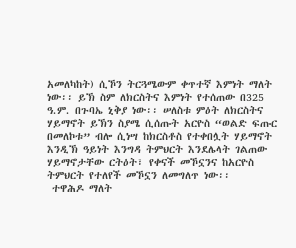አመለካከት) ሲኾን ትርጓሜውም ቀጥተኛ እምነት ማለት ነው፡፡ ይኽ ስም ለክርስትና እምነት የተሰጠው በ325 ዓ.ም. በጉባኤ ኒቅያ ነው፡፡ ሠለስቱ ምዕት ለክርስትና ሃይማኖት ይኽን ስያሜ ሲሰጡት አርዮስ “ወልድ ፍጡር በመለኮቱ” ብሎ ሲነሣ ከክርስቶስ የተቀበሏት ሃይማኖት እንዲኽ ዓይነት እንግዳ ትምህርት እንደሌላት ገልጠው ሃይማኖታቸው ርትዕት፣ የቀናች መኾኗንና ከአርዮስ ትምህርት የተለየች መኾኗን ለመግለጥ ነው፡፡
 ተዋሕዶ ማለት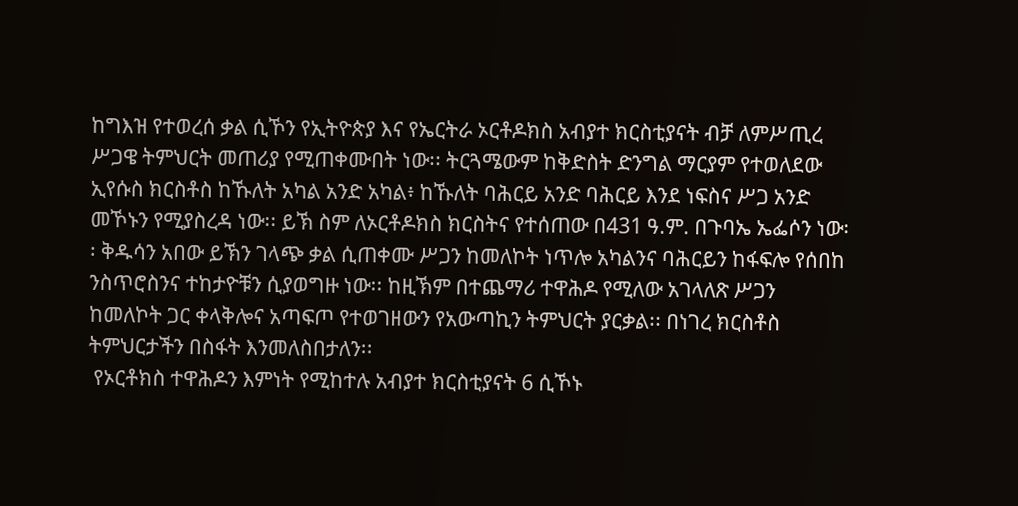ከግእዝ የተወረሰ ቃል ሲኾን የኢትዮጵያ እና የኤርትራ ኦርቶዶክስ አብያተ ክርስቲያናት ብቻ ለምሥጢረ ሥጋዌ ትምህርት መጠሪያ የሚጠቀሙበት ነው፡፡ ትርጓሜውም ከቅድስት ድንግል ማርያም የተወለደው ኢየሱስ ክርስቶስ ከኹለት አካል አንድ አካል፥ ከኹለት ባሕርይ አንድ ባሕርይ እንደ ነፍስና ሥጋ አንድ መኾኑን የሚያስረዳ ነው፡፡ ይኽ ስም ለኦርቶዶክስ ክርስትና የተሰጠው በ431 ዓ.ም. በጉባኤ ኤፌሶን ነው፡፡ ቅዱሳን አበው ይኽን ገላጭ ቃል ሲጠቀሙ ሥጋን ከመለኮት ነጥሎ አካልንና ባሕርይን ከፋፍሎ የሰበከ ንስጥሮስንና ተከታዮቹን ሲያወግዙ ነው፡፡ ከዚኽም በተጨማሪ ተዋሕዶ የሚለው አገላለጽ ሥጋን ከመለኮት ጋር ቀላቅሎና አጣፍጦ የተወገዘውን የአውጣኪን ትምህርት ያርቃል፡፡ በነገረ ክርስቶስ ትምህርታችን በስፋት እንመለስበታለን፡፡
 የኦርቶክስ ተዋሕዶን እምነት የሚከተሉ አብያተ ክርስቲያናት 6 ሲኾኑ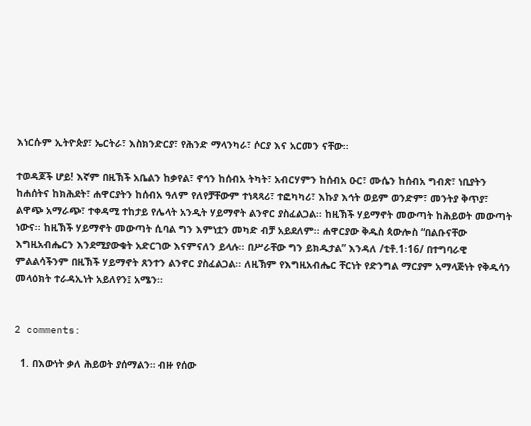እነርሱም ኢትዮጵያ፣ ኤርትራ፣ እስክንድርያ፣ የሕንድ ማላንካራ፣ ሶርያ እና አርመን ናቸው፡፡

ተወዳጆች ሆይ! እኛም በዚኽች አቤልን ከቃየል፣ ኖኅን ከሰብአ ትካት፣ አብርሃምን ከሰብአ ዑር፣ ሙሴን ከሰብአ ግብጽ፣ ነቢያትን ከሐሰትና ከክሕደት፣ ሐዋርያትን ከሰብአ ዓለም የለየቻቸውም ተነጻጻሪ፣ ተፎካካሪ፣ እኩያ እኅት ወይም ወንድም፣ መንትያ ቅጥያ፣ ልዋጭ አማራጭ፣ ተቀዳሚ ተከታይ የሌላት አንዲት ሃይማኖት ልንኖር ያስፈልጋል፡፡ ከዚኽች ሃይማኖት መውጣት ከሕይወት መውጣት ነውና፡፡ ከዚኽች ሃይማኖት መውጣት ሲባል ግን እምነቷን መካድ ብቻ አይደለም፡፡ ሐዋርያው ቅዱስ ጳውሎስ “በልቡናቸው እግዚአብሔርን እንደሚያውቁት አድርገው እናምናለን ይላሉ፡፡ በሥራቸው ግን ይክዱታል” እንዳለ /ቲቶ.1፡16/ በተግባራዊ ምልልሳችንም በዚኽች ሃይማኖት ጸንተን ልንኖር ያስፈልጋል፡፡ ለዚኽም የእግዚአብሔር ቸርነት የድንግል ማርያም አማላጅነት የቅዱሳን መላዕክት ተራዳኢነት አይለየን፤ አሜን፡፡


2 comments:

  1. በእውነት ቃለ ሕይወት ያሰማልን። ብዙ የሰው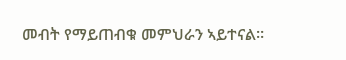መብት የማይጠብቁ መምህራን ኣይተናል።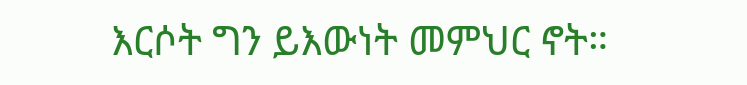እርሶት ግን ይእውነት መምህር ኖት።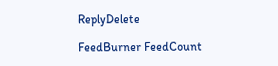ReplyDelete

FeedBurner FeedCount